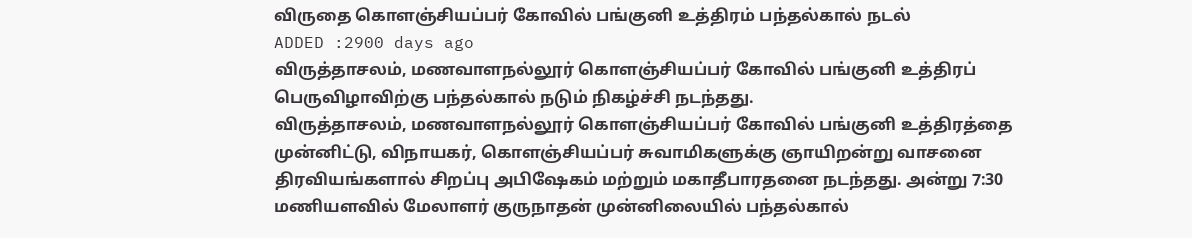விருதை கொளஞ்சியப்பர் கோவில் பங்குனி உத்திரம் பந்தல்கால் நடல்
ADDED :2900 days ago
விருத்தாசலம், மணவாளநல்லூர் கொளஞ்சியப்பர் கோவில் பங்குனி உத்திரப் பெருவிழாவிற்கு பந்தல்கால் நடும் நிகழ்ச்சி நடந்தது.
விருத்தாசலம், மணவாளநல்லூர் கொளஞ்சியப்பர் கோவில் பங்குனி உத்திரத்தை முன்னிட்டு, விநாயகர், கொளஞ்சியப்பர் சுவாமிகளுக்கு ஞாயிறன்று வாசனை திரவியங்களால் சிறப்பு அபிஷேகம் மற்றும் மகாதீபாரதனை நடந்தது. அன்று 7:30 மணியளவில் மேலாளர் குருநாதன் முன்னிலையில் பந்தல்கால்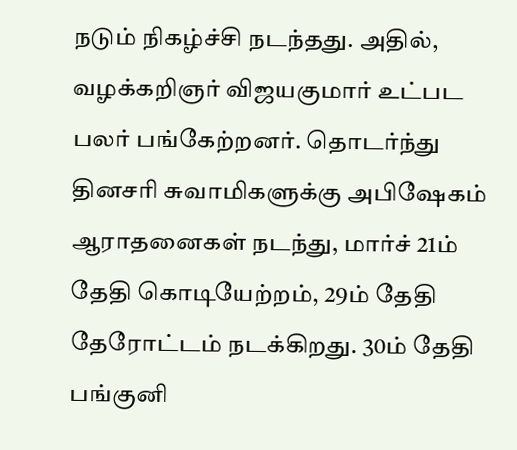நடும் நிகழ்ச்சி நடந்தது. அதில், வழக்கறிஞர் விஜயகுமார் உட்பட பலர் பங்கேற்றனர். தொடர்ந்து தினசரி சுவாமிகளுக்கு அபிஷேகம் ஆராதனைகள் நடந்து, மார்ச் 21ம் தேதி கொடியேற்றம், 29ம் தேதி தேரோட்டம் நடக்கிறது. 30ம் தேதி பங்குனி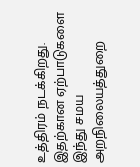உத்திரம் நடக்கிறது. இதற்கான ஏற்பாடுகளை இந்து சமய அறநிலையத்துறை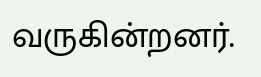வருகின்றனர்.